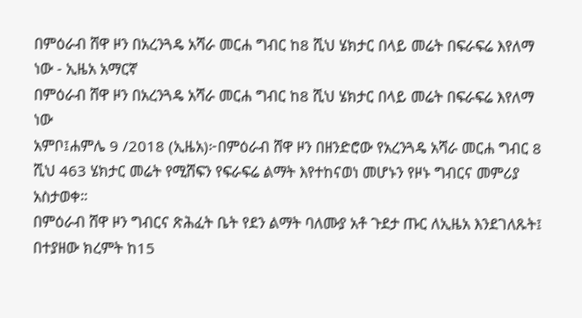በምዕራብ ሸዋ ዞን በአረንጓዴ አሻራ መርሐ ግብር ከ8 ሺህ ሄክታር በላይ መሬት በፍራፍሬ እየለማ ነው - ኢዜአ አማርኛ
በምዕራብ ሸዋ ዞን በአረንጓዴ አሻራ መርሐ ግብር ከ8 ሺህ ሄክታር በላይ መሬት በፍራፍሬ እየለማ ነው
አምቦ፤ሐምሌ 9 /2018 (ኢዜአ)፦በምዕራብ ሸዋ ዞን በዘንድሮው የአረንጓዴ አሻራ መርሐ ግብር 8 ሺህ 463 ሄክታር መሬት የሚሸፍን የፍራፍሬ ልማት እየተከናወነ መሆኑን የዞኑ ግብርና መምሪያ አስታወቀ።
በምዕራብ ሸዋ ዞን ግብርና ጽሕፈት ቤት የደን ልማት ባለሙያ አቶ ጉደታ ጡር ለኢዜአ እንደገለጹት፤ በተያዘው ክረምት ከ15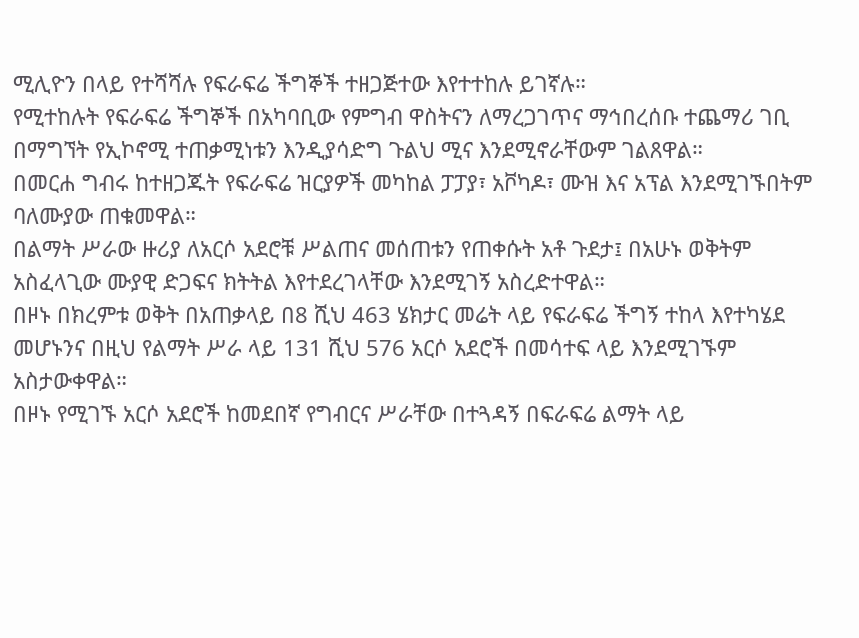ሚሊዮን በላይ የተሻሻሉ የፍራፍሬ ችግኞች ተዘጋጅተው እየተተከሉ ይገኛሉ።
የሚተከሉት የፍራፍሬ ችግኞች በአካባቢው የምግብ ዋስትናን ለማረጋገጥና ማኅበረሰቡ ተጨማሪ ገቢ በማግኘት የኢኮኖሚ ተጠቃሚነቱን እንዲያሳድግ ጉልህ ሚና እንደሚኖራቸውም ገልጸዋል።
በመርሐ ግብሩ ከተዘጋጁት የፍራፍሬ ዝርያዎች መካከል ፓፓያ፣ አቮካዶ፣ ሙዝ እና አፕል እንደሚገኙበትም ባለሙያው ጠቁመዋል።
በልማት ሥራው ዙሪያ ለአርሶ አደሮቹ ሥልጠና መሰጠቱን የጠቀሱት አቶ ጉደታ፤ በአሁኑ ወቅትም አስፈላጊው ሙያዊ ድጋፍና ክትትል እየተደረገላቸው እንደሚገኝ አስረድተዋል።
በዞኑ በክረምቱ ወቅት በአጠቃላይ በ8 ሺህ 463 ሄክታር መሬት ላይ የፍራፍሬ ችግኝ ተከላ እየተካሄደ መሆኑንና በዚህ የልማት ሥራ ላይ 131 ሺህ 576 አርሶ አደሮች በመሳተፍ ላይ እንደሚገኙም አስታውቀዋል።
በዞኑ የሚገኙ አርሶ አደሮች ከመደበኛ የግብርና ሥራቸው በተጓዳኝ በፍራፍሬ ልማት ላይ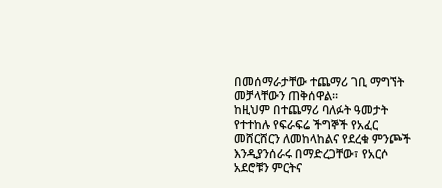በመሰማራታቸው ተጨማሪ ገቢ ማግኘት መቻላቸውን ጠቅሰዋል።
ከዚህም በተጨማሪ ባለፉት ዓመታት የተተከሉ የፍራፍሬ ችግኞች የአፈር መሸርሸርን ለመከላከልና የደረቁ ምንጮች እንዲያንሰራሩ በማድረጋቸው፣ የአርሶ አደሮቹን ምርትና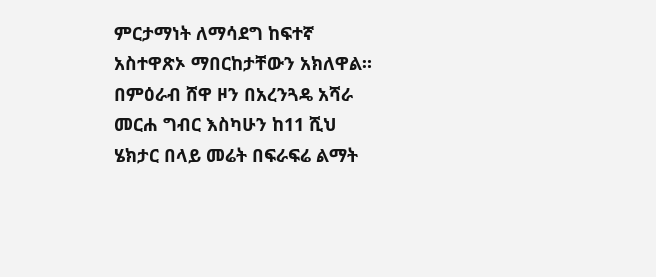ምርታማነት ለማሳደግ ከፍተኛ አስተዋጽኦ ማበርከታቸውን አክለዋል።
በምዕራብ ሸዋ ዞን በአረንጓዴ አሻራ መርሐ ግብር እስካሁን ከ11 ሺህ ሄክታር በላይ መሬት በፍራፍሬ ልማት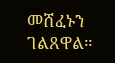መሸፈኑን ገልጸዋል።